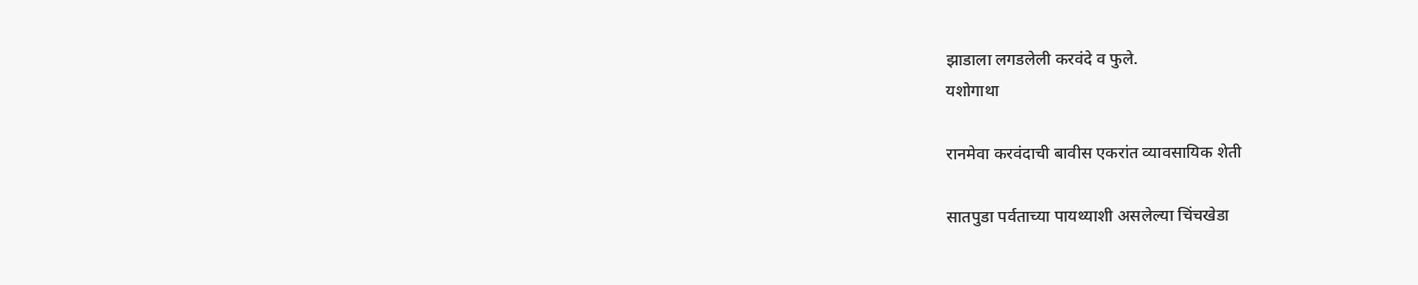झाडाला लगडलेली करवंदे व फुले.
यशोगाथा

रानमेवा करवंदाची बावीस एकरांत व्यावसायिक शेती

सातपुडा पर्वताच्या पायथ्याशी असलेल्या चिंचखेडा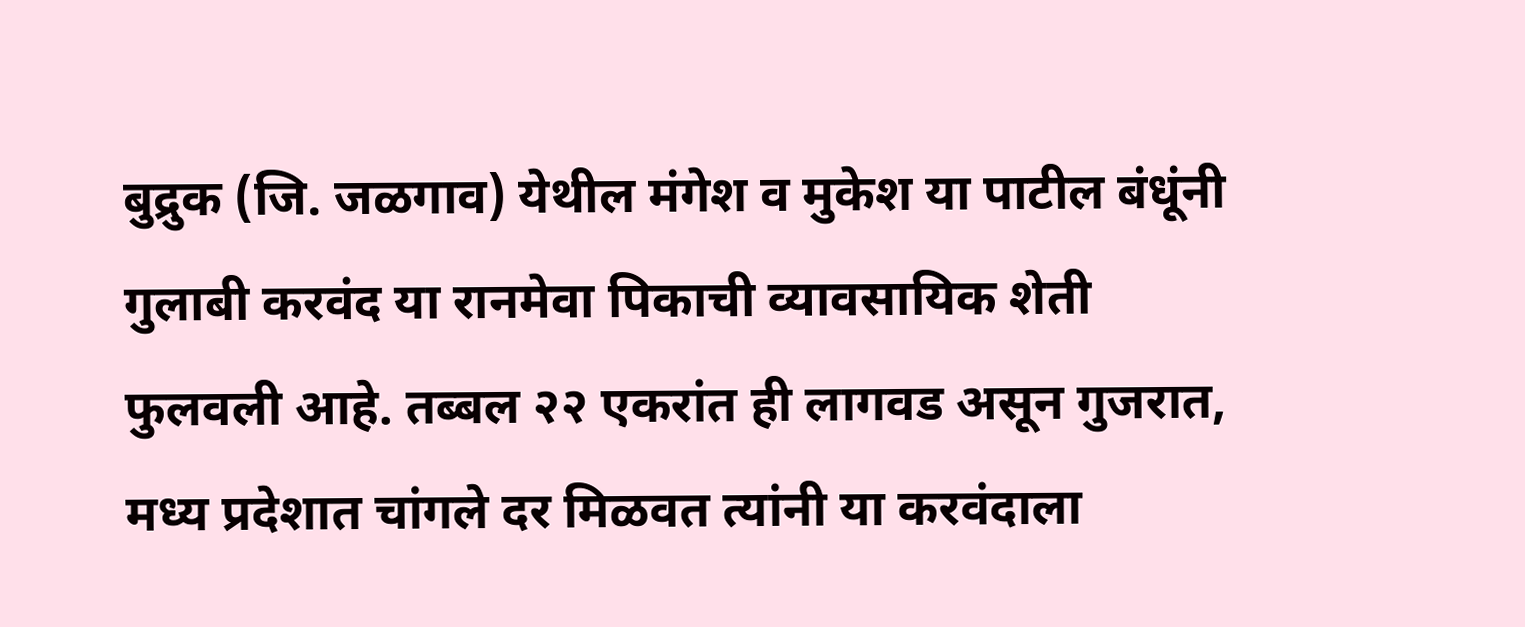बुद्रुक (जि. जळगाव) येथील मंगेश व मुकेश या पाटील बंधूंनी गुलाबी करवंद या रानमेवा पिकाची व्यावसायिक शेती फुलवली आहे. तब्बल २२ एकरांत ही लागवड असून गुजरात, मध्य प्रदेशात चांगले दर मिळवत त्यांनी या करवंदाला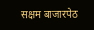सक्षम बाजारपेठ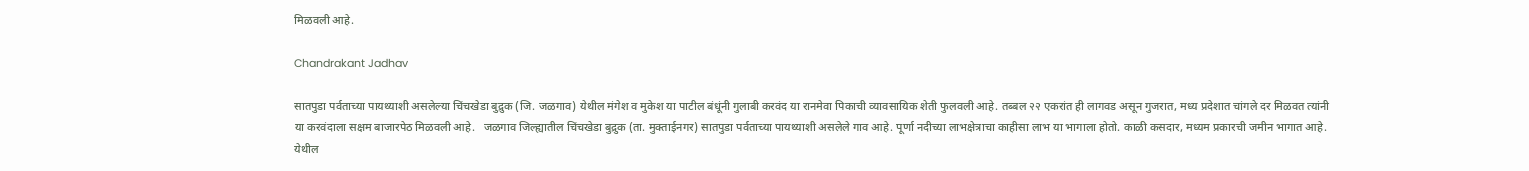मिळवली आहे.

Chandrakant Jadhav

सातपुडा पर्वताच्या पायथ्याशी असलेल्या चिंचखेडा बुद्रुक (जि. जळगाव) येथील मंगेश व मुकेश या पाटील बंधूंनी गुलाबी करवंद या रानमेवा पिकाची व्यावसायिक शेती फुलवली आहे. तब्बल २२ एकरांत ही लागवड असून गुजरात, मध्य प्रदेशात चांगले दर मिळवत त्यांनी या करवंदाला सक्षम बाजारपेठ मिळवली आहे.   जळगाव जिल्ह्यातील चिंचखेडा बुद्रुक (ता. मुक्ताईनगर) सातपुडा पर्वताच्या पायथ्याशी असलेले गाव आहे. पूर्णा नदीच्या लाभक्षेत्राचा काहीसा लाभ या भागाला होतो. काळी कसदार, मध्यम प्रकारची जमीन भागात आहे. येथील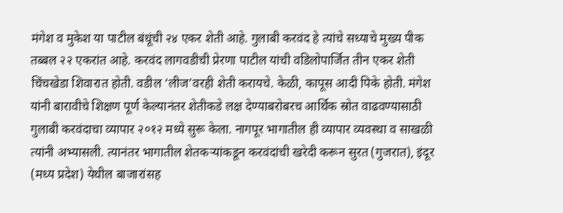मंगेश व मुकेश या पाटील बंधूंची २४ एकर शेती आहे. गुलाबी करवंद हे त्यांचे सध्याचे मुख्य पीक तब्बल २२ एकरांत आहे. करवंद लागवडीची प्रेरणा पाटील यांची वडिलोपार्जित तीन एकर शेती चिंचखेडा शिवारात होती. वडील ‘लीज’वरही शेती करायचे. केळी, कापूस आदी पिके होती. मंगेश यांनी बारावीचे शिक्षण पूर्ण केल्यानंतर शेतीकडे लक्ष देण्याबरोबरच आर्थिक स्रोत वाढवण्यासाठी गुलाबी करवंदाचा व्यापार २०१२ मध्ये सुरू केला. नागपूर भागातील ही व्यापार व्यवस्था व साखळी त्यांनी अभ्यासली. त्यानंतर भागातील शेतकऱ्यांकडून करवंदांची खरेदी करून सुरत (गुजरात), इंदूर (मध्य प्रदेश) येथील बाजारांसह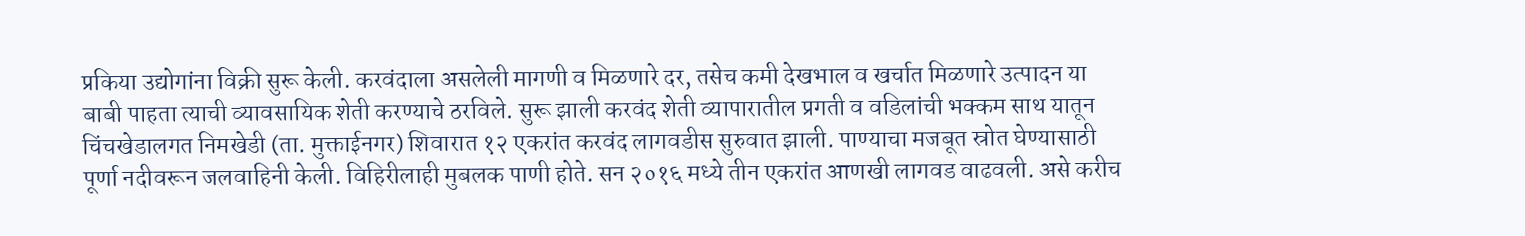प्रकिया उद्योगांना विक्री सुरू केली. करवंदाला असलेली मागणी व मिळणारे दर, तसेच कमी देखभाल व खर्चात मिळणारे उत्पादन या बाबी पाहता त्याची व्यावसायिक शेती करण्याचे ठरविले. सुरू झाली करवंद शेती व्यापारातील प्रगती व वडिलांची भक्कम साथ यातून चिंचखेडालगत निमखेडी (ता. मुक्ताईनगर) शिवारात १२ एकरांत करवंद लागवडीस सुरुवात झाली. पाण्याचा मजबूत स्रोत घेण्यासाठी पूर्णा नदीवरून जलवाहिनी केली. विहिरीलाही मुबलक पाणी होते. सन २०१६ मध्ये तीन एकरांत आणखी लागवड वाढवली. असे करीच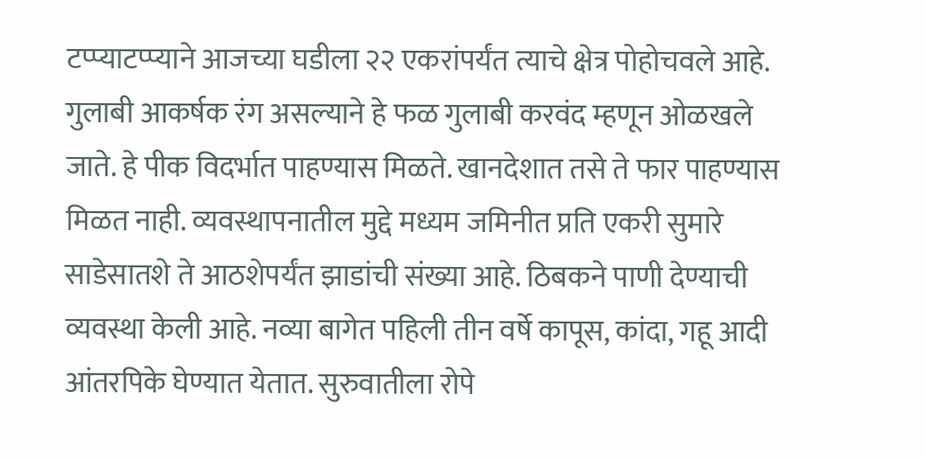टप्प्याटप्प्याने आजच्या घडीला २२ एकरांपर्यंत त्याचे क्षेत्र पोहोचवले आहे. गुलाबी आकर्षक रंग असल्याने हे फळ गुलाबी करवंद म्हणून ओळखले जाते. हे पीक विदर्भात पाहण्यास मिळते. खानदेशात तसे ते फार पाहण्यास मिळत नाही. व्यवस्थापनातील मुद्दे मध्यम जमिनीत प्रति एकरी सुमारे साडेसातशे ते आठशेपर्यंत झाडांची संख्या आहे. ठिबकने पाणी देण्याची व्यवस्था केली आहे. नव्या बागेत पहिली तीन वर्षे कापूस, कांदा, गहू आदी आंतरपिके घेण्यात येतात. सुरुवातीला रोपे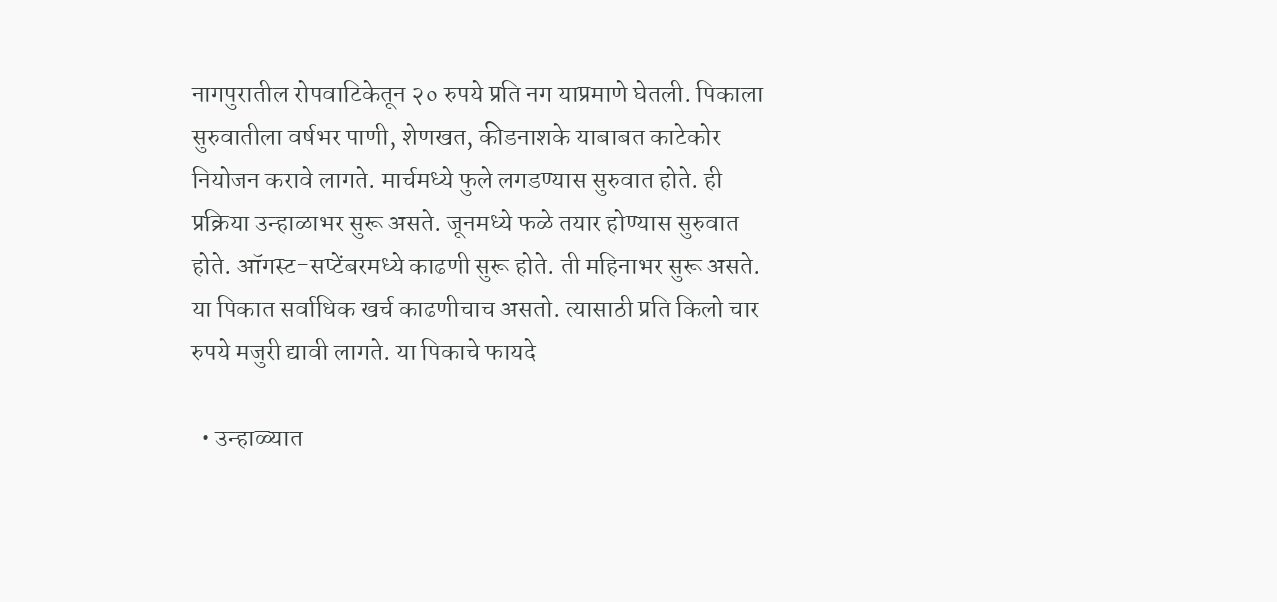नागपुरातील रोपवाटिकेतून २० रुपये प्रति नग याप्रमाणे घेतली. पिकाला सुरुवातीला वर्षभर पाणी, शेणखत, कीडनाशके याबाबत काटेकोर नियोजन करावे लागते. मार्चमध्ये फुले लगडण्यास सुरुवात होते. ही प्रक्रिया उन्हाळाभर सुरू असते. जूनमध्ये फळे तयार होण्यास सुरुवात होते. ऑगस्ट-सप्टेंबरमध्ये काढणी सुरू होते. ती महिनाभर सुरू असते. या पिकात सर्वाधिक खर्च काढणीचाच असतो. त्यासाठी प्रति किलो चार रुपये मजुरी द्यावी लागते. या पिकाचे फायदे

  • उन्हाळ्यात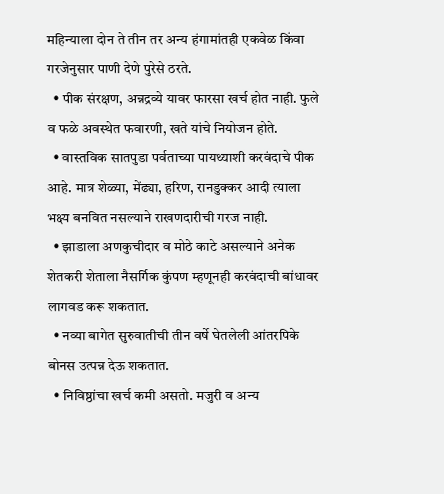महिन्याला दोन ते तीन तर अन्य हंगामांतही एकवेळ किंवा गरजेनुसार पाणी देणे पुरेसे ठरते.
  • पीक संरक्षण, अन्नद्रव्ये यावर फारसा खर्च होत नाही. फुले व फळे अवस्थेत फवारणी, खते यांचे नियोजन होते.
  • वास्तविक सातपुडा पर्वताच्या पायथ्याशी करवंदाचे पीक आहे. मात्र शेळ्या, मेंढ्या, हरिण, रानडुक्कर आदी त्याला भक्ष्य बनवित नसल्याने राखणदारीची गरज नाही.
  • झाडाला अणकुचीदार व मोठे काटे असल्याने अनेक शेतकरी शेताला नैसर्गिक कुंपण म्हणूनही करवंदाची बांधावर लागवड करू शकतात.
  • नव्या बागेत सुरुवातीची तीन वर्षे घेतलेली आंतरपिके बोनस उत्पन्न देऊ शकतात.
  • निविष्ठांचा खर्च कमी असतो. मजुरी व अन्य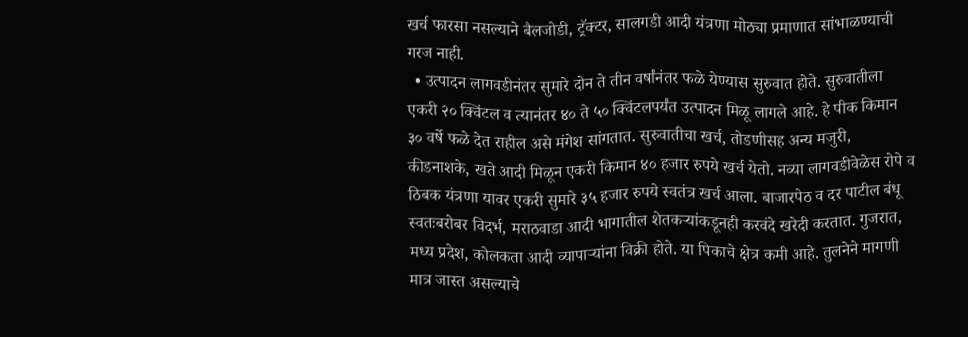खर्च फारसा नसल्याने बैलजोडी, ट्रॅक्टर, सालगडी आदी यंत्रणा मोठ्या प्रमाणात सांभाळण्याची गरज नाही.
  • उत्पादन लागवडीनंतर सुमारे दोन ते तीन वर्षांनंतर फळे येण्यास सुरुवात होते. सुरुवातीला एकरी २० क्विंटल व त्यानंतर ४० ते ५० क्विंटलपर्यंत उत्पादन मिळू लागले आहे. हे पीक किमान ३० वर्षे फळे देत राहील असे मंगेश सांगतात. सुरुवातीचा खर्च, तोडणीसह अन्य मजुरी, कीडनाशके, खते आदी मिळून एकरी किमान ४० हजार रुपये खर्च येतो. नव्या लागवडीवेळेस रोपे व ठिबक यंत्रणा यावर एकरी सुमारे ३५ हजार रुपये स्वतंत्र खर्च आला. बाजारपेठ व दर पाटील बंधू स्वतःबरोबर विदर्भ, मराठवाडा आदी भागातील शेतकऱ्यांकडूनही करवंदे खरेदी करतात. गुजरात, मध्य प्रदेश, कोलकता आदी व्यापाऱ्यांना विक्री होते. या पिकाचे क्षेत्र कमी आहे. तुलनेने मागणी मात्र जास्त असल्याचे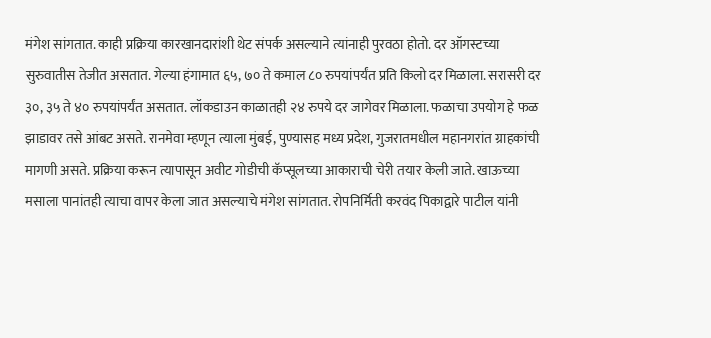मंगेश सांगतात. काही प्रक्रिया कारखानदारांशी थेट संपर्क असल्याने त्यांनाही पुरवठा होतो. दर ऑगस्टच्या सुरुवातीस तेजीत असतात. गेल्या हंगामात ६५, ७० ते कमाल ८० रुपयांपर्यंत प्रति किलो दर मिळाला. सरासरी दर ३०, ३५ ते ४० रुपयांपर्यंत असतात. लॉकडाउन काळातही २४ रुपये दर जागेवर मिळाला. फळाचा उपयोग हे फळ झाडावर तसे आंबट असते. रानमेवा म्हणून त्याला मुंबई, पुण्यासह मध्य प्रदेश, गुजरातमधील महानगरांत ग्राहकांची मागणी असते. प्रक्रिया करून त्यापासून अवीट गोडीची कॅप्सूलच्या आकाराची चेरी तयार केली जाते. खाऊच्या मसाला पानांतही त्याचा वापर केला जात असल्याचे मंगेश सांगतात. रोपनिर्मिती करवंद पिकाद्वारे पाटील यांनी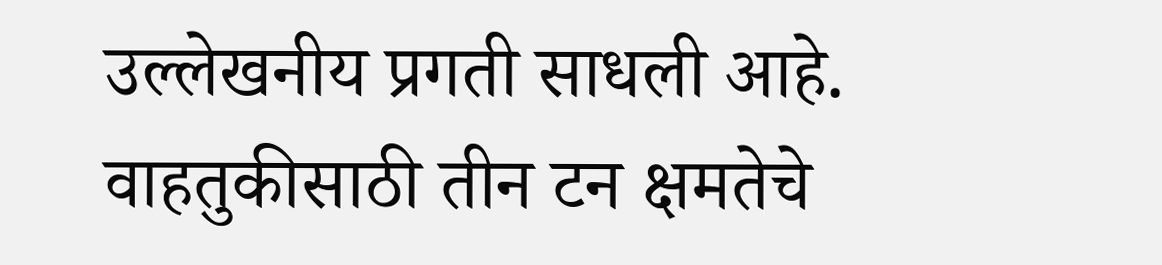उल्लेखनीय प्रगती साधली आहे. वाहतुकीसाठी तीन टन क्षमतेचे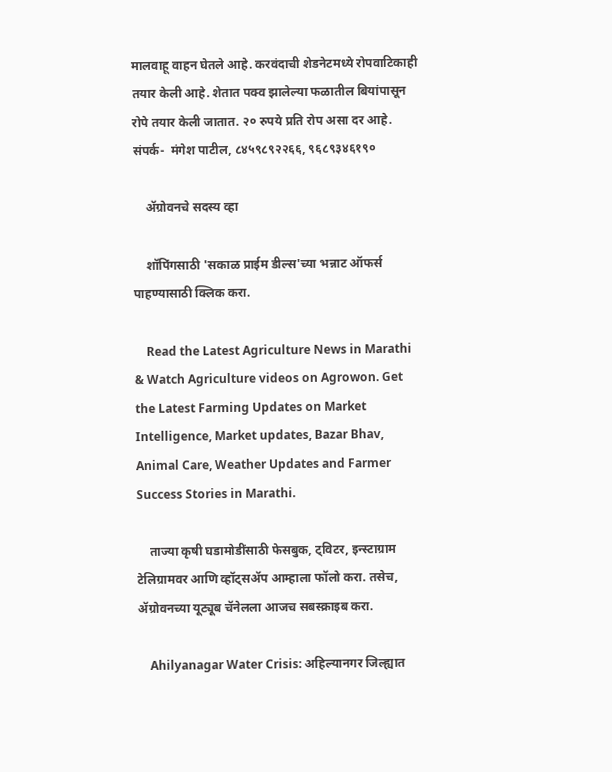मालवाहू वाहन घेतले आहे. करवंदाची शेडनेटमध्ये रोपवाटिकाही तयार केली आहे. शेतात पक्व झालेल्या फळातील बियांपासून रोपे तयार केली जातात. २० रुपये प्रति रोप असा दर आहे. संपर्क-  मंगेश पाटील, ८४५९८९२२६६, ९६८९३४६१९०

    ॲग्रोवनचे सदस्य व्हा

    शॉपिंगसाठी 'सकाळ प्राईम डील्स'च्या भन्नाट ऑफर्स पाहण्यासाठी क्लिक करा.

    Read the Latest Agriculture News in Marathi & Watch Agriculture videos on Agrowon. Get the Latest Farming Updates on Market Intelligence, Market updates, Bazar Bhav, Animal Care, Weather Updates and Farmer Success Stories in Marathi.

    ताज्या कृषी घडामोडींसाठी फेसबुक, ट्विटर, इन्स्टाग्राम टेलिग्रामवर आणि व्हॉट्सॲप आम्हाला फॉलो करा. तसेच, ॲग्रोवनच्या यूट्यूब चॅनेलला आजच सबस्क्राइब करा.

    Ahilyanagar Water Crisis: अहिल्यानगर जिल्ह्यात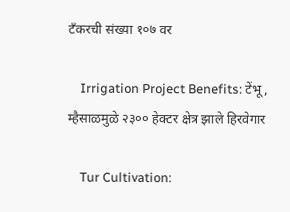टँकरची संख्या १०७ वर

    Irrigation Project Benefits: टेंभू, म्हैसाळमुळे २३०० हेक्टर क्षेत्र झाले हिरवेगार

    Tur Cultivation: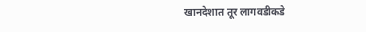खानदेशात तूर लागवडीकडे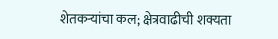शेतकऱ्यांचा कल; क्षेत्रवाढीची शक्यता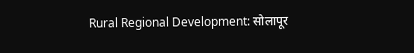Rural Regional Development: सोलापूर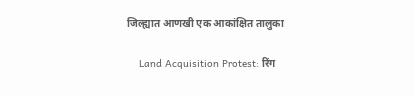जिल्ह्यात आणखी एक आकांक्षित तालुका

    Land Acquisition Protest: रिंग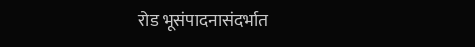रोड भूसंपादनासंदर्भात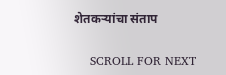शेतकऱ्यांचा संताप

    SCROLL FOR NEXT